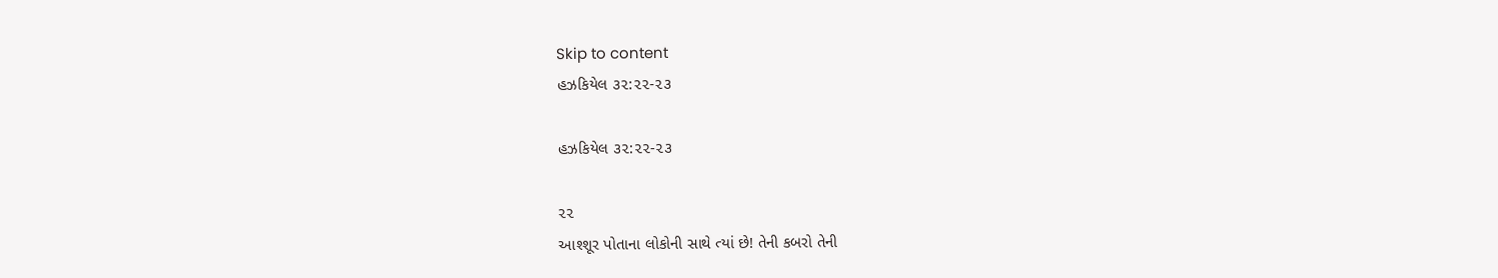Skip to content
હઝકિયેલ ૩૨:૨૨-૨૩

હઝકિયેલ ૩૨:૨૨-૨૩

૨૨
આશ્શૂર પોતાના લોકોની સાથે ત્યાં છે! તેની કબરો તેની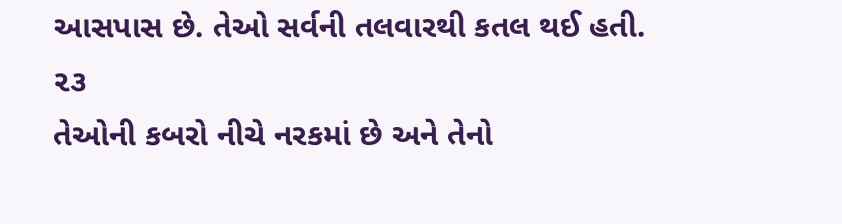આસપાસ છે. તેઓ સર્વની તલવારથી કતલ થઈ હતી.
૨૩
તેઓની કબરો નીચે નરકમાં છે અને તેનો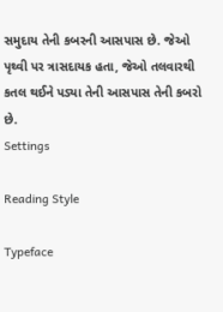સમુદાય તેની કબરની આસપાસ છે. જેઓ પૃથ્વી પર ત્રાસદાયક હતા, જેઓ તલવારથી કતલ થઈને પડ્યા તેની આસપાસ તેની કબરો છે.
Settings

Reading Style

Typeface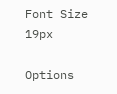Font Size 19px

Options